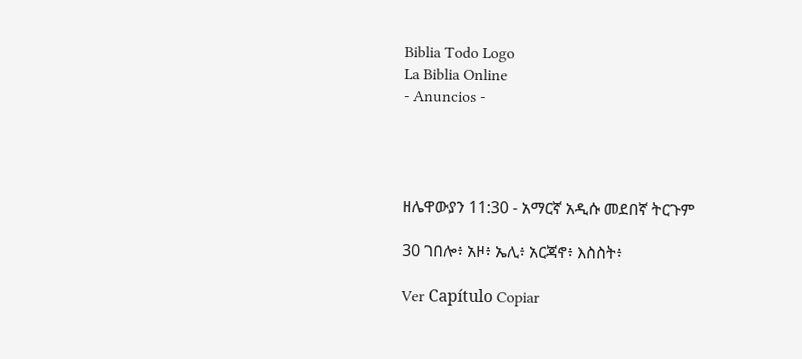Biblia Todo Logo
La Biblia Online
- Anuncios -




ዘሌዋውያን 11:30 - አማርኛ አዲሱ መደበኛ ትርጉም

30 ገበሎ፥ አዞ፥ ኤሊ፥ አርጃኖ፥ እስስት፥

Ver Capítulo Copiar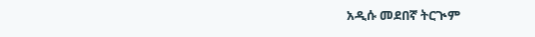አዲሱ መደበኛ ትርጒም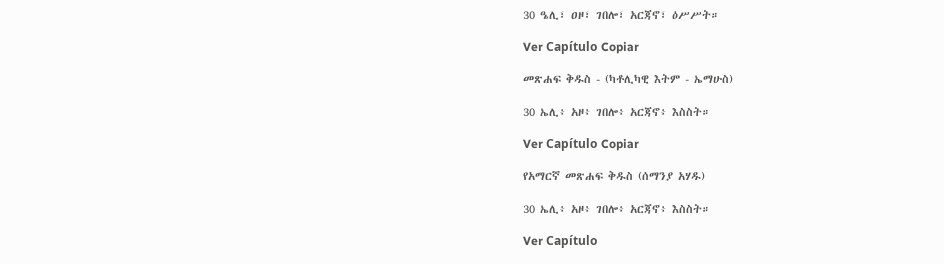30 ዔሊ፣ ዐዞ፣ ገበሎ፣ አርጃኖ፣ ዕሥሥት።

Ver Capítulo Copiar

መጽሐፍ ቅዱስ - (ካቶሊካዊ እትም - ኤማሁስ)

30 ኤሊ፥ አዞ፥ ገበሎ፥ አርጃኖ፥ እስስት።

Ver Capítulo Copiar

የአማርኛ መጽሐፍ ቅዱስ (ሰማንያ አሃዱ)

30 ኤሊ፥ አዞ፥ ገበሎ፥ አርጃኖ፥ እስስት።

Ver Capítulo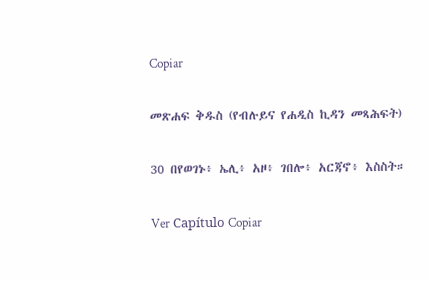Copiar

መጽሐፍ ቅዱስ (የብሉይና የሐዲስ ኪዳን መጻሕፍት)

30 በየወገኑ፥ ኤሊ፥ አዞ፥ ገበሎ፥ አርጃኖ፥ እስስት።

Ver Capítulo Copiar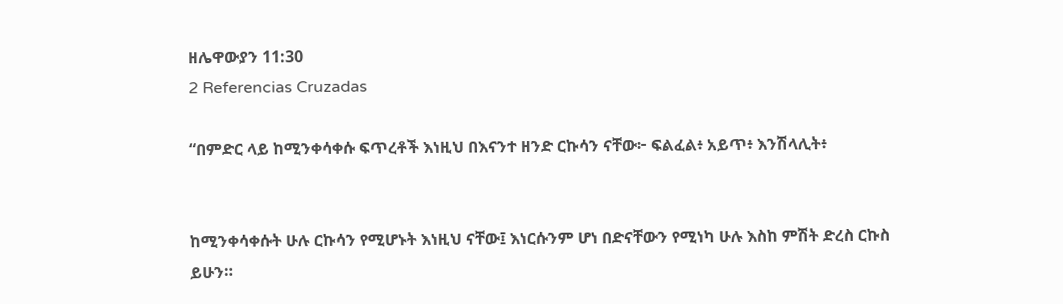ዘሌዋውያን 11:30
2 Referencias Cruzadas

“በምድር ላይ ከሚንቀሳቀሱ ፍጥረቶች እነዚህ በእናንተ ዘንድ ርኩሳን ናቸው፦ ፍልፈል፥ አይጥ፥ እንሽላሊት፥


ከሚንቀሳቀሱት ሁሉ ርኩሳን የሚሆኑት እነዚህ ናቸው፤ እነርሱንም ሆነ በድናቸውን የሚነካ ሁሉ እስከ ምሽት ድረስ ርኩስ ይሁን።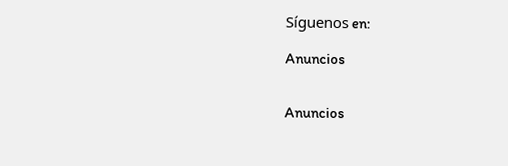Síguenos en:

Anuncios


Anuncios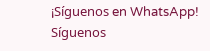¡Síguenos en WhatsApp! Síguenos